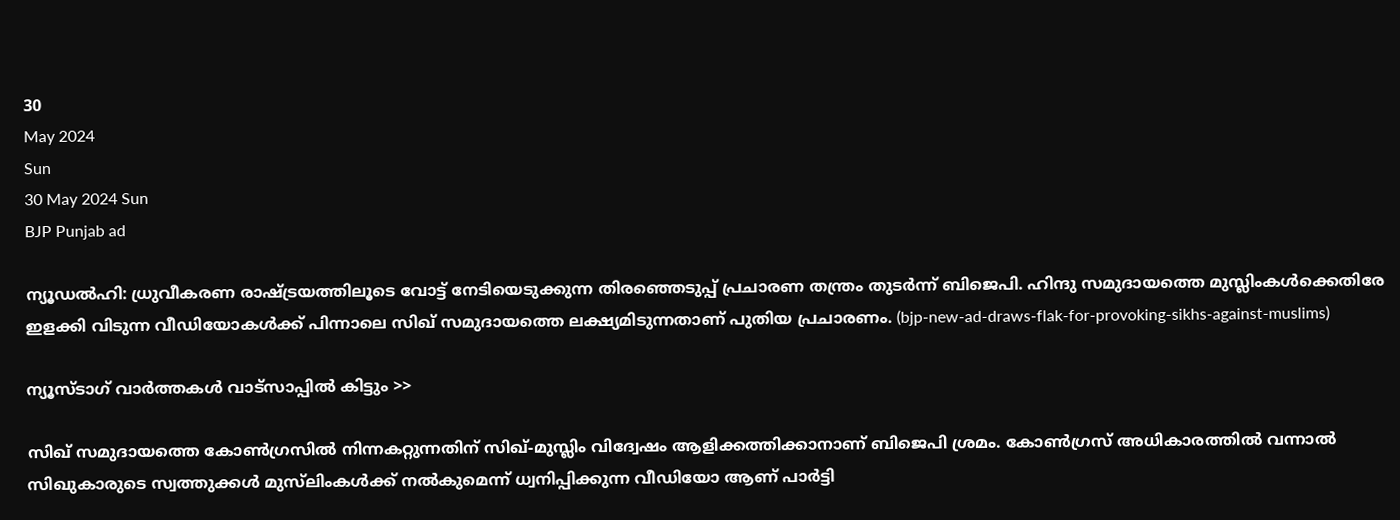30
May 2024
Sun
30 May 2024 Sun
BJP Punjab ad

ന്യൂഡല്‍ഹി: ധ്രുവീകരണ രാഷ്ട്രയത്തിലൂടെ വോട്ട് നേടിയെടുക്കുന്ന തിരഞ്ഞെടുപ്പ് പ്രചാരണ തന്ത്രം തുടര്‍ന്ന് ബിജെപി. ഹിന്ദു സമുദായത്തെ മുസ്ലിംകള്‍ക്കെതിരേ ഇളക്കി വിടുന്ന വീഡിയോകള്‍ക്ക് പിന്നാലെ സിഖ് സമുദായത്തെ ലക്ഷ്യമിടുന്നതാണ് പുതിയ പ്രചാരണം. (bjp-new-ad-draws-flak-for-provoking-sikhs-against-muslims)

ന്യൂസ്ടാഗ് വാര്‍ത്തകള്‍ വാട്‌സാപ്പില്‍ കിട്ടും >>

സിഖ് സമുദായത്തെ കോണ്‍ഗ്രസില്‍ നിന്നകറ്റുന്നതിന് സിഖ്-മുസ്ലിം വിദ്വേഷം ആളിക്കത്തിക്കാനാണ് ബിജെപി ശ്രമം. കോണ്‍ഗ്രസ് അധികാരത്തില്‍ വന്നാല്‍ സിഖുകാരുടെ സ്വത്തുക്കള്‍ മുസ്‌ലിംകള്‍ക്ക് നല്‍കുമെന്ന് ധ്വനിപ്പിക്കുന്ന വീഡിയോ ആണ് പാര്‍ട്ടി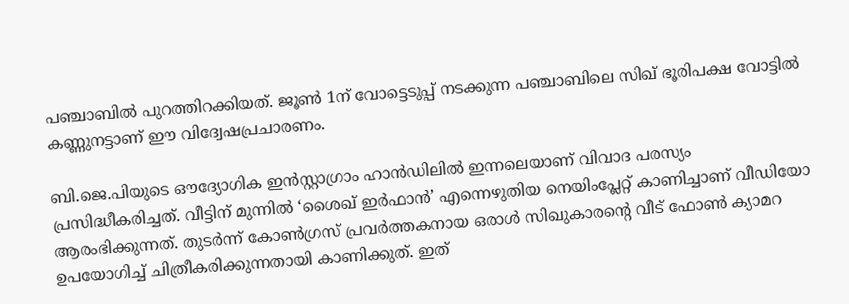പഞ്ചാബില്‍ പുറത്തിറക്കിയത്. ജൂണ്‍ 1ന് വോട്ടെടുപ്പ് നടക്കുന്ന പഞ്ചാബിലെ സിഖ് ഭൂരിപക്ഷ വോട്ടില്‍ കണ്ണുനട്ടാണ് ഈ വിദ്വേഷപ്രചാരണം.

ബി.ജെ.പിയുടെ ഔദ്യോഗിക ഇന്‍സ്റ്റാഗ്രാം ഹാന്‍ഡിലില്‍ ഇന്നലെയാണ് വിവാദ പരസ്യം പ്രസിദ്ധീകരിച്ചത്. വീട്ടിന് മുന്നില്‍ ‘ശൈഖ് ഇര്‍ഫാന്‍’ എന്നെഴുതിയ നെയിംപ്ലേറ്റ് കാണിച്ചാണ് വീഡിയോ ആരംഭിക്കുന്നത്. തുടര്‍ന്ന് കോണ്‍ഗ്രസ് പ്രവര്‍ത്തകനായ ഒരാള്‍ സിഖുകാരന്റെ വീട് ഫോണ്‍ ക്യാമറ ഉപയോഗിച്ച് ചിത്രീകരിക്കുന്നതായി കാണിക്കുത്. ഇത്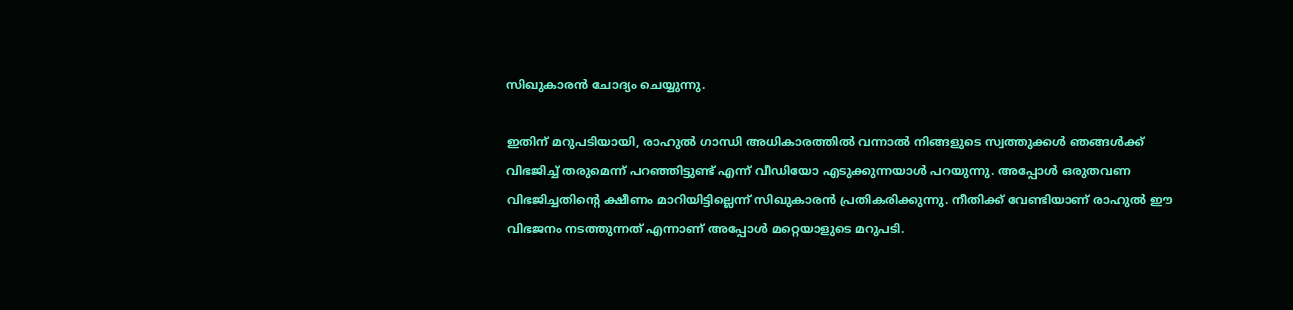സിഖുകാരന്‍ ചോദ്യം ചെയ്യുന്നു.

ഇതിന് മറുപടിയായി, രാഹുല്‍ ഗാന്ധി അധികാരത്തില്‍ വന്നാല്‍ നിങ്ങളുടെ സ്വത്തുക്കള്‍ ഞങ്ങള്‍ക്ക് വിഭജിച്ച് തരുമെന്ന് പറഞ്ഞിട്ടുണ്ട് എന്ന് വീഡിയോ എടുക്കുന്നയാള്‍ പറയുന്നു. അപ്പോള്‍ ഒരുതവണ വിഭജിച്ചതിന്റെ ക്ഷീണം മാറിയിട്ടില്ലെന്ന് സിഖുകാരന്‍ പ്രതികരിക്കുന്നു. നീതിക്ക് വേണ്ടിയാണ് രാഹുല്‍ ഈ വിഭജനം നടത്തുന്നത് എന്നാണ് അപ്പോള്‍ മറ്റെയാളുടെ മറുപടി.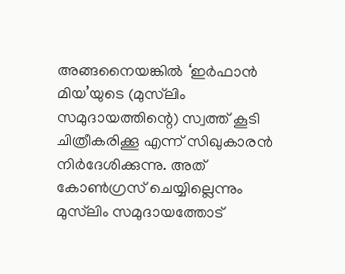അങ്ങനൈയങ്കില്‍ ‘ഇര്‍ഫാന്‍ മിയ’യുടെ (മുസ്‌ലിം സമുദായത്തിന്റെ) സ്വത്ത് കൂടി ചിത്രീകരിക്കൂ എന്ന് സിഖുകാരന്‍ നിര്‍ദേശിക്കുന്നു. അത് കോണ്‍ഗ്രസ് ചെയ്യില്ലെന്നും മുസ്‌ലിം സമുദായത്തോട്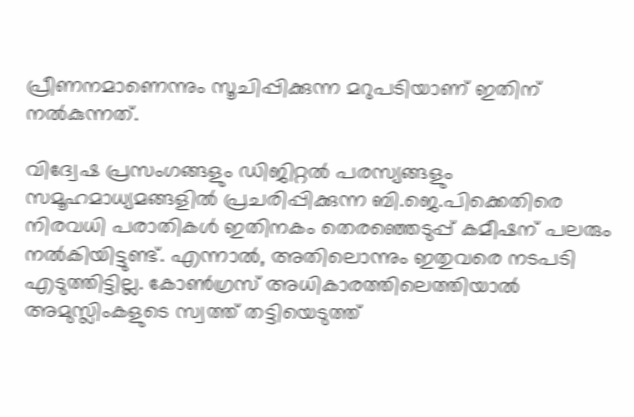പ്രീണനമാണെന്നും സൂചിപ്പിക്കുന്ന മറുപടിയാണ് ഇതിന് നല്‍കുന്നത്.

വിദ്വേഷ പ്രസംഗങ്ങളും ഡിജിറ്റല്‍ പരസ്യങ്ങളും സമൂഹമാധ്യമങ്ങളില്‍ പ്രചരിപ്പിക്കുന്ന ബി.ജെ.പിക്കെതിരെ നിരവധി പരാതികള്‍ ഇതിനകം തെരഞ്ഞെടുപ്പ് കമീഷന് പലരും നല്‍കിയിട്ടുണ്ട്. എന്നാല്‍, അതിലൊന്നും ഇതുവരെ നടപടി എടുത്തിട്ടില്ല. കോണ്‍ഗ്രസ് അധികാരത്തിലെത്തിയാല്‍ അമുസ്ലിംകളുടെ സ്വത്ത് തട്ടിയെടുത്ത്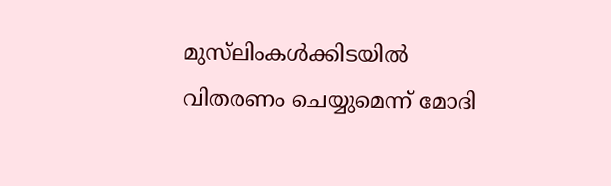മുസ്‌ലിംകള്‍ക്കിടയില്‍ വിതരണം ചെയ്യുമെന്ന് മോദി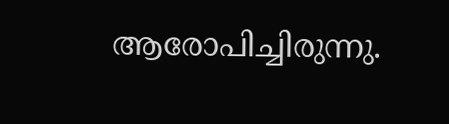ആരോപിച്ചിരുന്നു.